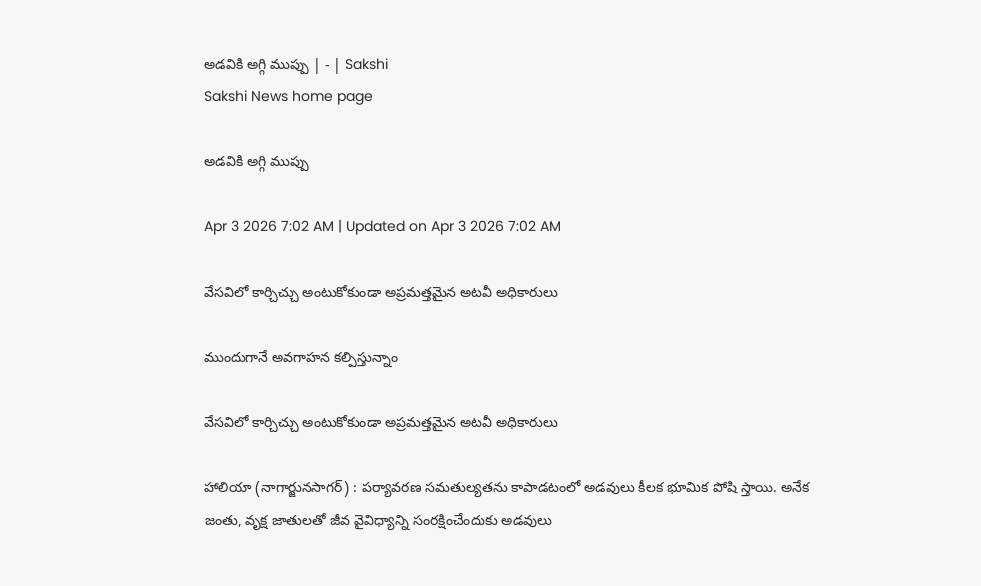అడవికి అగ్గి ముప్పు | - | Sakshi
Sakshi News home page

అడవికి అగ్గి ముప్పు

Apr 3 2026 7:02 AM | Updated on Apr 3 2026 7:02 AM

వేసవిలో కార్చిచ్చు అంటుకోకుండా అప్రమత్తమైన అటవీ అధికారులు

ముందుగానే అవగాహన కల్పిస్తున్నాం

వేసవిలో కార్చిచ్చు అంటుకోకుండా అప్రమత్తమైన అటవీ అధికారులు

హాలియా (నాగార్జునసాగర్‌) : పర్యావరణ సమతుల్యతను కాపాడటంలో అడవులు కీలక భూమిక పోషి స్తాయి. అనేక జంతు, వృక్ష జాతులతో జీవ వైవిధ్యాన్ని సంరక్షించేందుకు అడవులు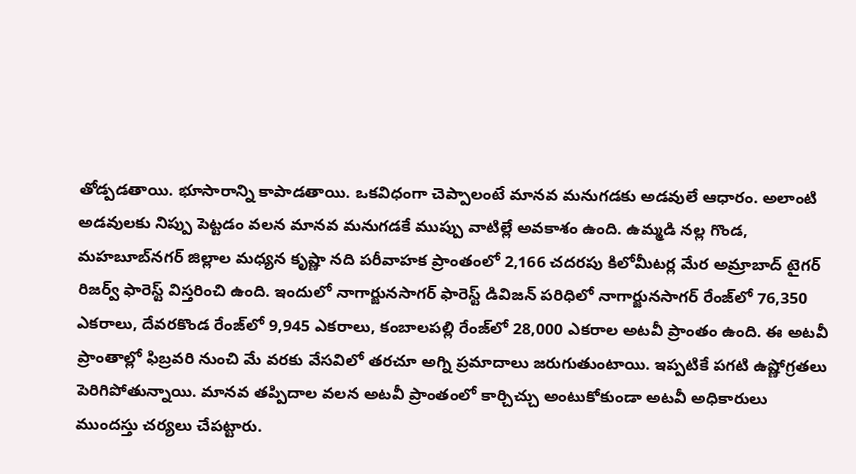తోడ్పడతాయి. భూసారాన్ని కాపాడతాయి. ఒకవిధంగా చెప్పాలంటే మానవ మనుగడకు అడవులే ఆధారం. అలాంటి అడవులకు నిప్పు పెట్టడం వలన మానవ మనుగడకే ముప్పు వాటిల్లే అవకాశం ఉంది. ఉమ్మడి నల్ల గొండ, మహబూబ్‌నగర్‌ జిల్లాల మధ్యన కృష్ణా నది పరీవాహక ప్రాంతంలో 2,166 చదరపు కిలోమీటర్ల మేర అమ్రాబాద్‌ టైగర్‌ రిజర్వ్‌ ఫారెస్ట్‌ విస్తరించి ఉంది. ఇందులో నాగార్జునసాగర్‌ ఫారెస్ట్‌ డివిజన్‌ పరిధిలో నాగార్జునసాగర్‌ రేంజ్‌లో 76,350 ఎకరాలు, దేవరకొండ రేంజ్‌లో 9,945 ఎకరాలు, కంబాలపల్లి రేంజ్‌లో 28,000 ఎకరాల అటవీ ప్రాంతం ఉంది. ఈ అటవీ ప్రాంతాల్లో ఫిబ్రవరి నుంచి మే వరకు వేసవిలో తరచూ అగ్ని ప్రమాదాలు జరుగుతుంటాయి. ఇప్పటికే పగటి ఉష్ణోగ్రతలు పెరిగిపోతున్నాయి. మానవ తప్పిదాల వలన అటవీ ప్రాంతంలో కార్చిచ్చు అంటుకోకుండా అటవీ అధికారులు ముందస్తు చర్యలు చేపట్టారు.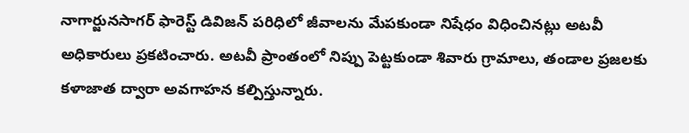నాగార్జునసాగర్‌ ఫారెస్ట్‌ డివిజన్‌ పరిధిలో జీవాలను మేపకుండా నిషేధం విధించినట్లు అటవీ అధికారులు ప్రకటించారు. అటవీ ప్రాంతంలో నిప్పు పెట్టకుండా శివారు గ్రామాలు, తండాల ప్రజలకు కళాజాత ద్వారా అవగాహన కల్పిస్తున్నారు.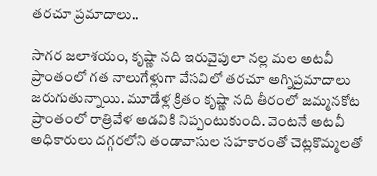తరచూ ప్రమాదాలు..

సాగర జలాశయం, కృష్ణా నది ఇరువైపులా నల్ల మల అటవీ ప్రాంతంలో గత నాలుగేళ్లుగా వేసవిలో తరచూ అగ్నిప్రమాదాలు జరుగుతున్నాయి. మూడేళ్ల క్రితం కృష్ణా నది తీరంలో జమ్మనకోట ప్రాంతంలో రాత్రివేళ అడవికి నిప్పంటుకుంది. వెంటనే అటవీ అధికారులు దగ్గరలోని తండావాసుల సహకారంతో చెట్లకొమ్మలతో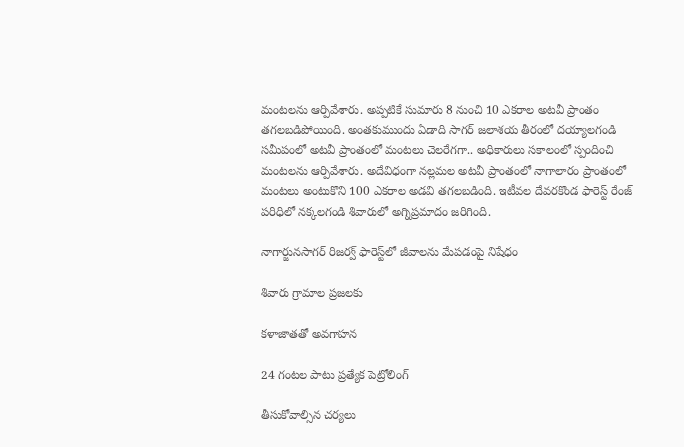మంటలను ఆర్పివేశారు. అప్పటికే సుమారు 8 నుంచి 10 ఎకరాల అటవీ ప్రాంతం తగలబడిపోయింది. అంతకుముందు ఏడాది సాగర్‌ జలాశయ తీరంలో దయ్యాలగండి సమీపంలో అటవీ ప్రాంతంలో మంటలు చెలరేగగా.. అధికారులు సకాలంలో స్పందించి మంటలను ఆర్పివేశారు. అదేవిధంగా నల్లమల అటవీ ప్రాంతంలో నాగాలారం ప్రాంతంలో మంటలు అంటుకొని 100 ఎకరాల అడవి తగలబడింది. ఇటీవల దేవరకొండ ఫారెస్ట్‌ రేంజ్‌ పరిధిలో నక్కలగండి శివారులో అగ్నిప్రమాదం జరిగింది.

నాగార్జునసాగర్‌ రిజర్వ్‌ ఫారెస్ట్‌లో జీవాలను మేపడంపై నిషేధం

శివారు గ్రామాల ప్రజలకు

కళాజాతతో అవగాహన

24 గంటల పాటు ప్రత్యేక పెట్రోలింగ్‌

తీసుకోవాల్సిన చర్యలు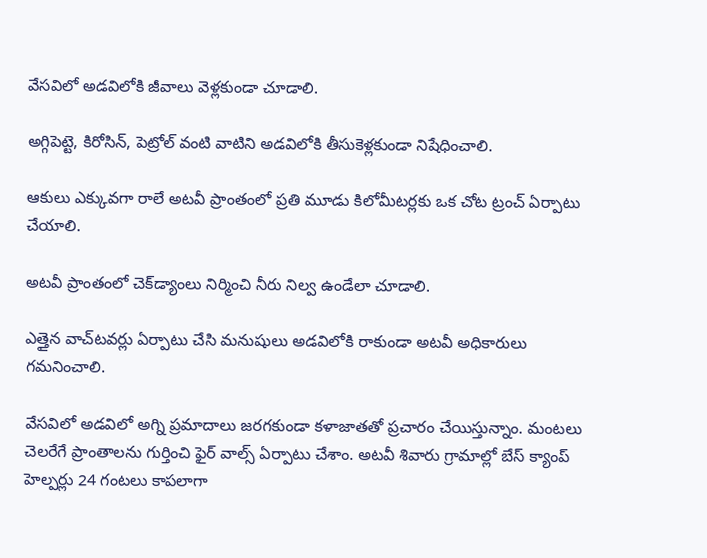వేసవిలో అడవిలోకి జీవాలు వెళ్లకుండా చూడాలి.

అగ్గిపెట్టె, కిరోసిన్‌, పెట్రోల్‌ వంటి వాటిని అడవిలోకి తీసుకెళ్లకుండా నిషేధించాలి.

ఆకులు ఎక్కువగా రాలే అటవీ ప్రాంతంలో ప్రతి మూడు కిలోమీటర్లకు ఒక చోట ట్రంచ్‌ ఏర్పాటు చేయాలి.

అటవీ ప్రాంతంలో చెక్‌డ్యాంలు నిర్మించి నీరు నిల్వ ఉండేలా చూడాలి.

ఎత్తైన వాచ్‌టవర్లు ఏర్పాటు చేసి మనుషులు అడవిలోకి రాకుండా అటవీ అధికారులు గమనించాలి.

వేసవిలో అడవిలో అగ్ని ప్రమాదాలు జరగకుండా కళాజాతతో ప్రచారం చేయిస్తున్నాం. మంటలు చెలరేగే ప్రాంతాలను గుర్తించి ఫైర్‌ వాల్స్‌ ఏర్పాటు చేశాం. అటవీ శివారు గ్రామాల్లో బేస్‌ క్యాంప్‌ హెల్పర్లు 24 గంటలు కాపలాగా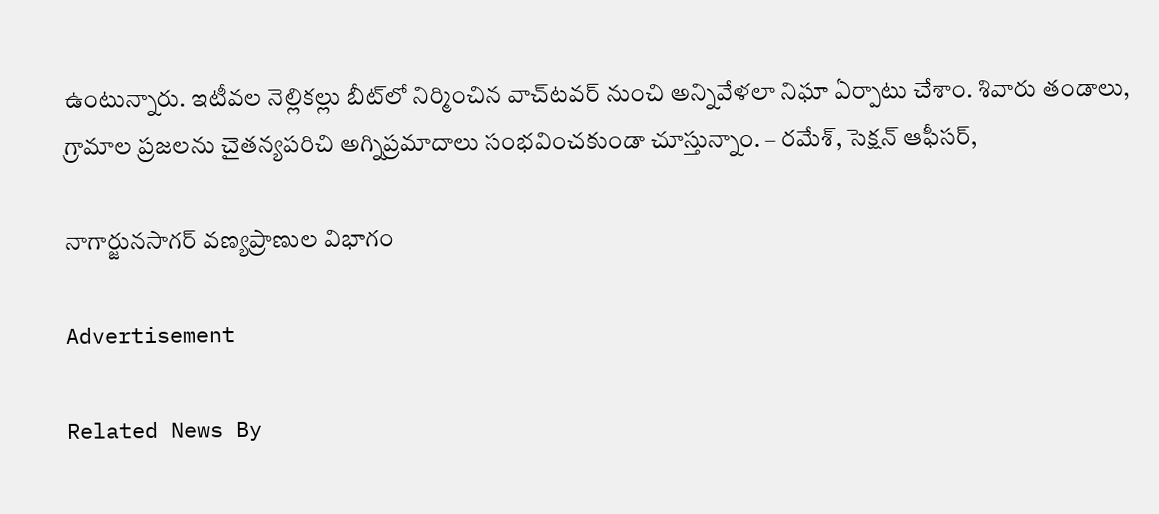ఉంటున్నారు. ఇటీవల నెల్లికల్లు బీట్‌లో నిర్మించిన వాచ్‌టవర్‌ నుంచి అన్నివేళలా నిఘా ఏర్పాటు చేశాం. శివారు తండాలు, గ్రామాల ప్రజలను చైతన్యపరిచి అగ్నిప్రమాదాలు సంభవించకుండా చూస్తున్నాం. – రమేశ్‌, సెక్షన్‌ ఆఫీసర్‌,

నాగార్జునసాగర్‌ వణ్యప్రాణుల విభాగం

Advertisement

Related News By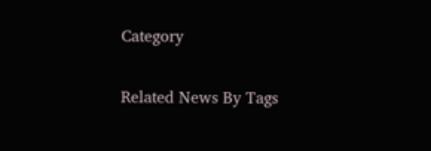Category

Related News By Tags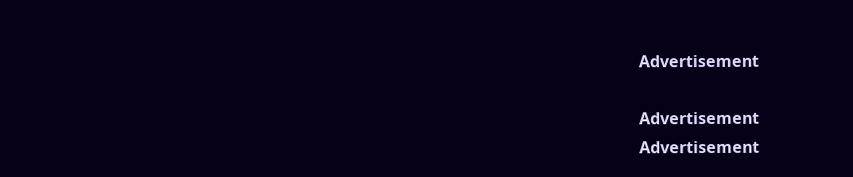Advertisement

Advertisement
Advertisement